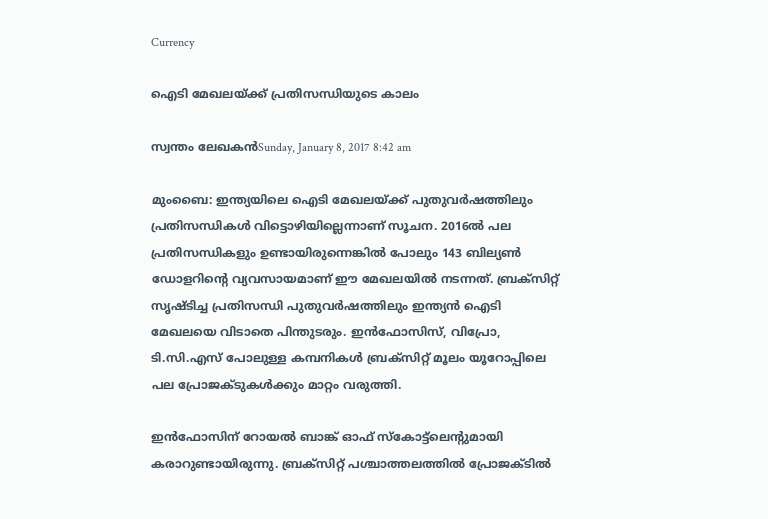Currency

ഐടി മേഖലയ്ക്ക് പ്രതിസന്ധിയുടെ കാലം

സ്വന്തം ലേഖകന്‍Sunday, January 8, 2017 8:42 am

മുംബൈ: ഇന്ത്യയിലെ ഐടി മേഖലയ്ക്ക് പുതുവര്‍ഷത്തിലും പ്രതിസന്ധികള്‍ വിട്ടൊഴിയില്ലെന്നാണ് സൂചന. 2016ല്‍ പല പ്രതിസന്ധികളും ഉണ്ടായിരുന്നെങ്കില്‍ പോലും 143 ബില്യണ്‍ ഡോളറിന്റെ വ്യവസായമാണ് ഈ മേഖലയില്‍ നടന്നത്. ബ്രക്‌സിറ്റ് സൃഷ്ടിച്ച പ്രതിസന്ധി പുതുവര്‍ഷത്തിലും ഇന്ത്യന്‍ ഐടി മേഖലയെ വിടാതെ പിന്തുടരും. ഇന്‍ഫോസിസ്, വിപ്രോ, ടി.സി.എസ് പോലുള്ള കമ്പനികള്‍ ബ്രക്‌സിറ്റ് മൂലം യൂറോപ്പിലെ പല പ്രോജക്ടുകള്‍ക്കും മാറ്റം വരുത്തി.

ഇന്‍ഫോസിന് റോയല്‍ ബാങ്ക് ഓഫ് സ്‌കോട്ട്‌ലെന്റുമായി കരാറുണ്ടായിരുന്നു. ബ്രക്‌സിറ്റ് പശ്ചാത്തലത്തില്‍ പ്രോജക്ടില്‍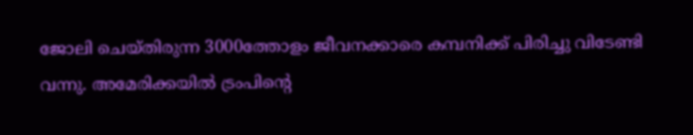ജോലി ചെയ്തിരുന്ന 3000ത്തോളം ജീവനക്കാരെ കമ്പനിക്ക് പിരിച്ചു വിടേണ്ടി വന്നു. അമേരിക്കയില്‍ ട്രംപിന്റെ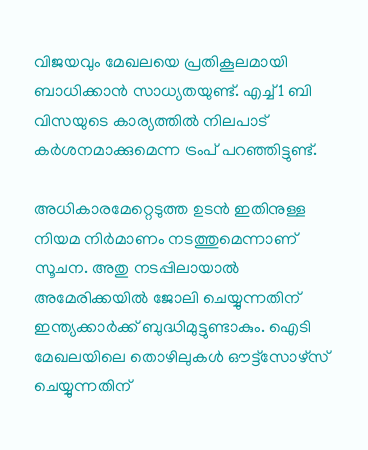വിജയവും മേഖലയെ പ്രതികൂലമായി ബാധിക്കാന്‍ സാധ്യതയുണ്ട്. എച്ച്1 ബി വിസയുടെ കാര്യത്തില്‍ നിലപാട് കര്‍ശനമാക്കുമെന്ന ട്രംപ് പറഞ്ഞിട്ടുണ്ട്.

അധികാരമേറ്റെടുത്ത ഉടന്‍ ഇതിനുള്ള നിയമ നിര്‍മാണം നടത്തുമെന്നാണ് സൂചന. അതു നടപ്പിലായാല്‍ അമേരിക്കയില്‍ ജോലി ചെയ്യുന്നതിന് ഇന്ത്യക്കാര്‍ക്ക് ബുദ്ധിമുട്ടുണ്ടാകും. ഐടി മേഖലയിലെ തൊഴിലുകള്‍ ഔട്ട്‌സോഴ്‌സ് ചെയ്യുന്നതിന്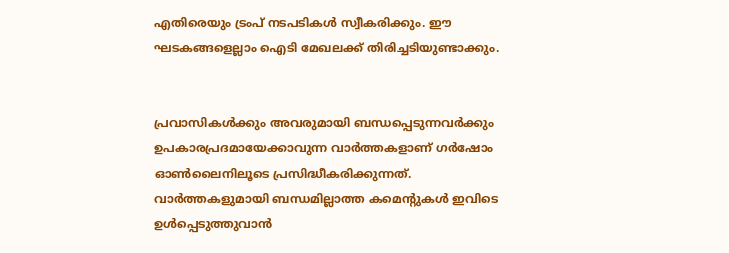എതിരെയും ട്രംപ് നടപടികള്‍ സ്വീകരിക്കും. ഈ ഘടകങ്ങളെല്ലാം ഐടി മേഖലക്ക് തിരിച്ചടിയുണ്ടാക്കും.


പ്രവാസികൾക്കും അവരുമായി ബന്ധപ്പെടുന്നവർക്കും ഉപകാരപ്രദമായേക്കാവുന്ന വാർത്തകളാണ് ഗർഷോം ഓൺലൈനിലൂടെ പ്രസിദ്ധീകരിക്കുന്നത്. വാർത്തകളുമായി ബന്ധമില്ലാത്ത കമെന്റുകൾ ഇവിടെ ഉൾപ്പെടുത്തുവാൻ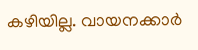കഴിയില്ല. വായനക്കാർ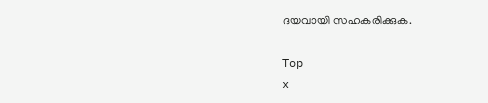ദയവായി സഹകരിക്കുക.

Top
x